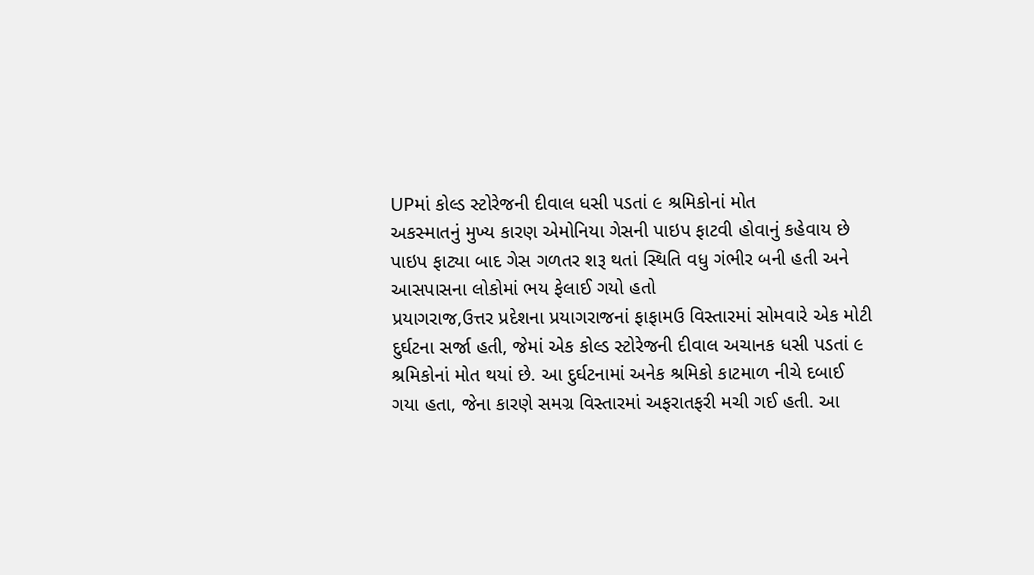UPમાં કોલ્ડ સ્ટોરેજની દીવાલ ધસી પડતાં ૯ શ્રમિકોનાં મોત
અકસ્માતનું મુખ્ય કારણ એમોનિયા ગેસની પાઇપ ફાટવી હોવાનું કહેવાય છે
પાઇપ ફાટ્યા બાદ ગેસ ગળતર શરૂ થતાં સ્થિતિ વધુ ગંભીર બની હતી અને આસપાસના લોકોમાં ભય ફેલાઈ ગયો હતો
પ્રયાગરાજ,ઉત્તર પ્રદેશના પ્રયાગરાજનાં ફાફામઉ વિસ્તારમાં સોમવારે એક મોટી દુર્ઘટના સર્જા હતી, જેમાં એક કોલ્ડ સ્ટોરેજની દીવાલ અચાનક ધસી પડતાં ૯ શ્રમિકોનાં મોત થયાં છે. આ દુર્ઘટનામાં અનેક શ્રમિકો કાટમાળ નીચે દબાઈ ગયા હતા, જેના કારણે સમગ્ર વિસ્તારમાં અફરાતફરી મચી ગઈ હતી. આ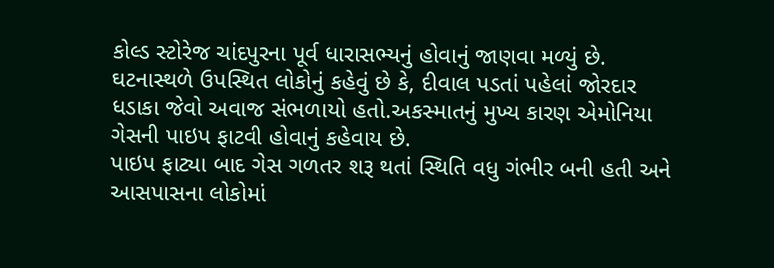કોલ્ડ સ્ટોરેજ ચાંદપુરના પૂર્વ ધારાસભ્યનું હોવાનું જાણવા મળ્યું છે. ઘટનાસ્થળે ઉપસ્થિત લોકોનું કહેવું છે કે, દીવાલ પડતાં પહેલાં જોરદાર ધડાકા જેવો અવાજ સંભળાયો હતો.અકસ્માતનું મુખ્ય કારણ એમોનિયા ગેસની પાઇપ ફાટવી હોવાનું કહેવાય છે.
પાઇપ ફાટ્યા બાદ ગેસ ગળતર શરૂ થતાં સ્થિતિ વધુ ગંભીર બની હતી અને આસપાસના લોકોમાં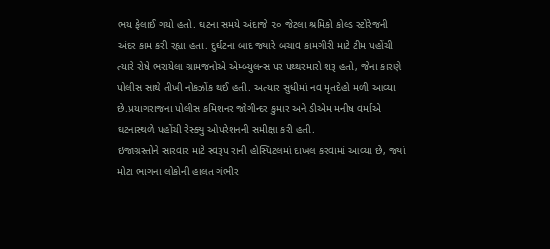ભય ફેલાઈ ગયો હતો. ઘટના સમયે અંદાજે ૨૦ જેટલા શ્રમિકો કોલ્ડ સ્ટોરેજની અંદર કામ કરી રહ્યા હતા. દુર્ઘટના બાદ જ્યારે બચાવ કામગીરી માટે ટીમ પહોંચી ત્યારે રોષે ભરાયેલા ગ્રામજનોએ એમ્બ્યુલન્સ પર પથ્થરમારો શરૂ હતો, જેના કારણે પોલીસ સાથે તીખી નોકઝોંક થઈ હતી. અત્યાર સુધીમાં નવ મૃતદેહો મળી આવ્યા છે.પ્રયાગરાજના પોલીસ કમિશનર જોગીન્દર કુમાર અને ડીએમ મનીષ વર્માએ ઘટનાસ્થળે પહોંચી રેસ્ક્યુ ઓપરેશનની સમીક્ષા કરી હતી.
ઇજાગ્રસ્તોને સારવાર માટે સ્વરૂપ રાની હોસ્પિટલમાં દાખલ કરવામાં આવ્યા છે, જ્યાં મોટા ભાગના લોકોની હાલત ગંભીર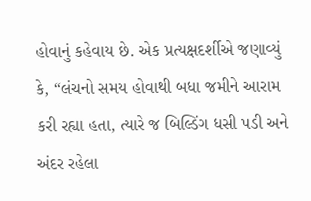હોવાનું કહેવાય છે. એક પ્રત્યક્ષદર્શીએ જણાવ્યું કે, “લંચનો સમય હોવાથી બધા જમીને આરામ કરી રહ્યા હતા, ત્યારે જ બિલ્ડિંગ ધસી પડી અને અંદર રહેલા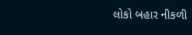લોકો બહાર નીકળી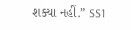શક્યા નહીં.” SS1